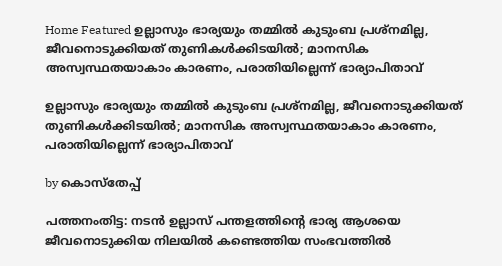Home Featured ഉല്ലാസും ഭാര്യയും തമ്മില്‍ കുടുംബ പ്രശ്‌നമില്ല, ജീവനൊടുക്കിയത് തുണികള്‍ക്കിടയില്‍; മാനസിക അസ്വസ്ഥതയാകാം കാരണം, പരാതിയില്ലെന്ന് ഭാര്യാപിതാവ്

ഉല്ലാസും ഭാര്യയും തമ്മില്‍ കുടുംബ പ്രശ്‌നമില്ല, ജീവനൊടുക്കിയത് തുണികള്‍ക്കിടയില്‍; മാനസിക അസ്വസ്ഥതയാകാം കാരണം, പരാതിയില്ലെന്ന് ഭാര്യാപിതാവ്

by കൊസ്‌തേപ്പ്

പത്തനംതിട്ട: നടന്‍ ഉല്ലാസ് പന്തളത്തിന്റെ ഭാര്യ ആശയെ ജീവനൊടുക്കിയ നിലയില്‍ കണ്ടെത്തിയ സംഭവത്തില്‍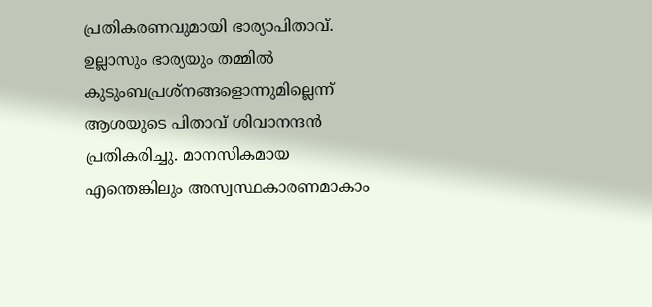പ്രതികരണവുമായി ഭാര്യാപിതാവ്. ഉല്ലാസും ഭാര്യയും തമ്മില്‍ കുടുംബപ്രശ്നങ്ങളൊന്നുമില്ലെന്ന് ആശയുടെ പിതാവ് ശിവാനന്ദന്‍ പ്രതികരിച്ചു. മാനസികമായ എന്തെങ്കിലും അസ്വസ്ഥകാരണമാകാം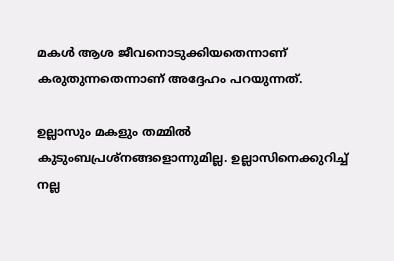മകള്‍ ആശ ജീവനൊടുക്കിയതെന്നാണ് കരുതുന്നതെന്നാണ് അദ്ദേഹം പറയുന്നത്.

ഉല്ലാസും മകളും തമ്മില്‍ കുടുംബപ്രശ്നങ്ങളൊന്നുമില്ല. ഉല്ലാസിനെക്കുറിച്ച് നല്ല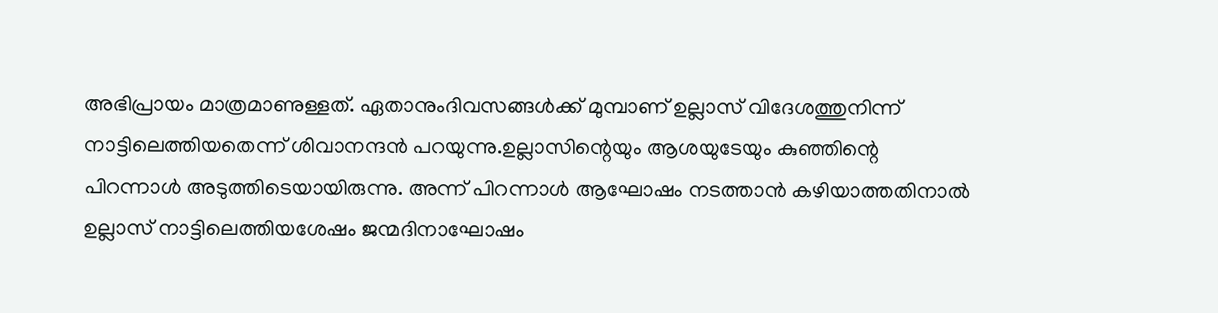അഭിപ്രായം മാത്രമാണുള്ളത്. ഏതാനുംദിവസങ്ങള്‍ക്ക് മുമ്പാണ് ഉല്ലാസ് വിദേശത്തുനിന്ന് നാട്ടിലെത്തിയതെന്ന് ശിവാനന്ദന്‍ പറയുന്നു.ഉല്ലാസിന്റെയും ആശയുടേയും കുഞ്ഞിന്റെ പിറന്നാള്‍ അടുത്തിടെയായിരുന്നു. അന്ന് പിറന്നാള്‍ ആഘോഷം നടത്താന്‍ കഴിയാത്തതിനാല്‍ ഉല്ലാസ് നാട്ടിലെത്തിയശേഷം ജന്മദിനാഘോഷം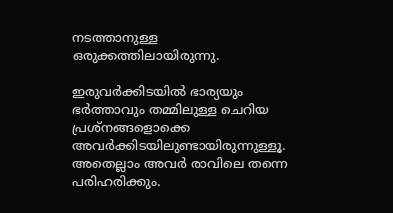നടത്താനുള്ള ഒരുക്കത്തിലായിരുന്നു.

ഇരുവര്‍ക്കിടയില്‍ ഭാര്യയും ഭര്‍ത്താവും തമ്മിലുള്ള ചെറിയ പ്രശ്നങ്ങളൊക്കെ അവര്‍ക്കിടയിലുണ്ടായിരുന്നുള്ളൂ. അതെല്ലാം അവര്‍ രാവിലെ തന്നെ പരിഹരിക്കും.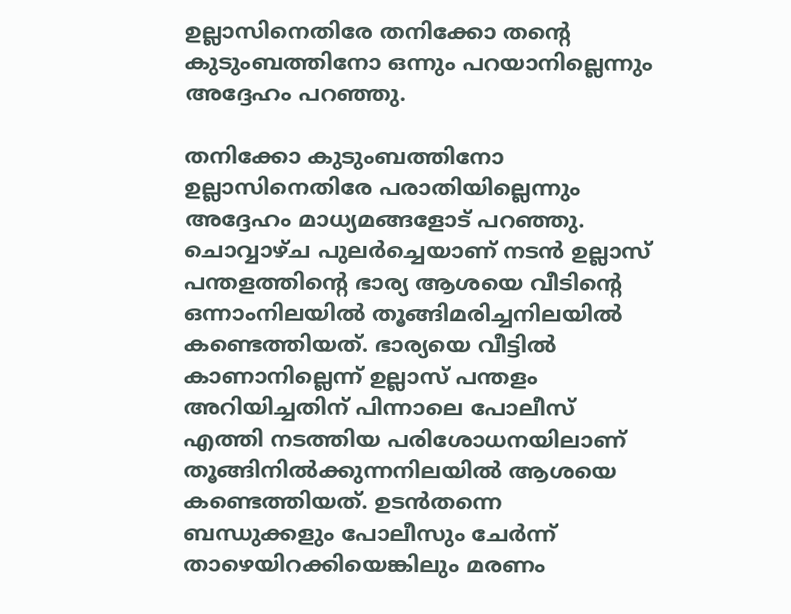ഉല്ലാസിനെതിരേ തനിക്കോ തന്റെ കുടുംബത്തിനോ ഒന്നും പറയാനില്ലെന്നും അദ്ദേഹം പറഞ്ഞു.

തനിക്കോ കുടുംബത്തിനോ ഉല്ലാസിനെതിരേ പരാതിയില്ലെന്നും അദ്ദേഹം മാധ്യമങ്ങളോട് പറഞ്ഞു. ചൊവ്വാഴ്ച പുലര്‍ച്ചെയാണ് നടന്‍ ഉല്ലാസ് പന്തളത്തിന്റെ ഭാര്യ ആശയെ വീടിന്റെ ഒന്നാംനിലയില്‍ തൂങ്ങിമരിച്ചനിലയില്‍ കണ്ടെത്തിയത്. ഭാര്യയെ വീട്ടില്‍ കാണാനില്ലെന്ന് ഉല്ലാസ് പന്തളം അറിയിച്ചതിന് പിന്നാലെ പോലീസ് എത്തി നടത്തിയ പരിശോധനയിലാണ് തൂങ്ങിനില്‍ക്കുന്നനിലയില്‍ ആശയെ കണ്ടെത്തിയത്. ഉടന്‍തന്നെ ബന്ധുക്കളും പോലീസും ചേര്‍ന്ന് താഴെയിറക്കിയെങ്കിലും മരണം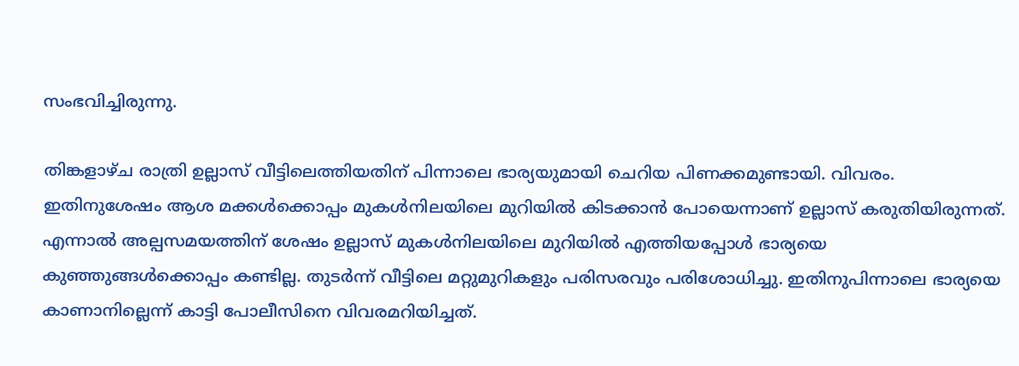സംഭവിച്ചിരുന്നു.

തിങ്കളാഴ്ച രാത്രി ഉല്ലാസ് വീട്ടിലെത്തിയതിന് പിന്നാലെ ഭാര്യയുമായി ചെറിയ പിണക്കമുണ്ടായി. വിവരം. ഇതിനുശേഷം ആശ മക്കള്‍ക്കൊപ്പം മുകള്‍നിലയിലെ മുറിയില്‍ കിടക്കാന്‍ പോയെന്നാണ് ഉല്ലാസ് കരുതിയിരുന്നത്. എന്നാല്‍ അല്പസമയത്തിന് ശേഷം ഉല്ലാസ് മുകള്‍നിലയിലെ മുറിയില്‍ എത്തിയപ്പോള്‍ ഭാര്യയെ കുഞ്ഞുങ്ങള്‍ക്കൊപ്പം കണ്ടില്ല. തുടര്‍ന്ന് വീട്ടിലെ മറ്റുമുറികളും പരിസരവും പരിശോധിച്ചു. ഇതിനുപിന്നാലെ ഭാര്യയെ കാണാനില്ലെന്ന് കാട്ടി പോലീസിനെ വിവരമറിയിച്ചത്.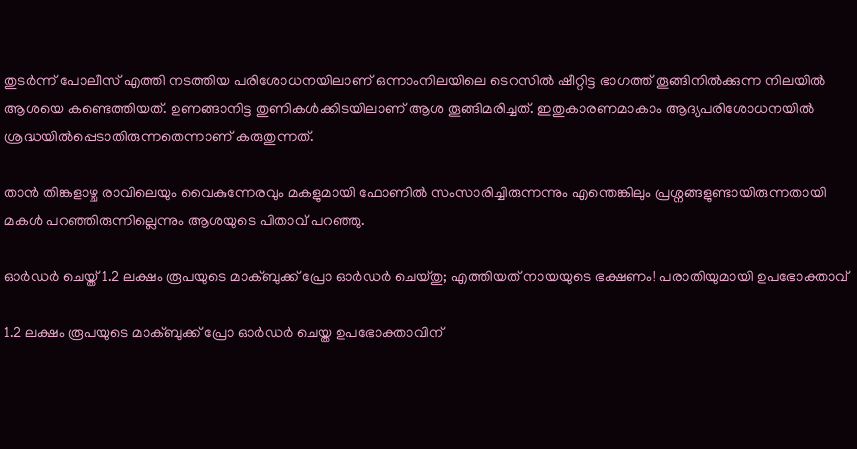തുടര്‍ന്ന് പോലീസ് എത്തി നടത്തിയ പരിശോധനയിലാണ് ഒന്നാംനിലയിലെ ടെറസില്‍ ഷീറ്റിട്ട ഭാഗത്ത് തൂങ്ങിനില്‍ക്കുന്ന നിലയില്‍ ആശയെ കണ്ടെത്തിയത്. ഉണങ്ങാനിട്ട തുണികള്‍ക്കിടയിലാണ് ആശ തൂങ്ങിമരിച്ചത്. ഇതുകാരണമാകാം ആദ്യപരിശോധനയില്‍ ശ്രദ്ധയില്‍പ്പെടാതിരുന്നതെന്നാണ് കരുതുന്നത്.

താന്‍ തിങ്കളാഴ്ച രാവിലെയും വൈകുന്നേരവും മകളുമായി ഫോണില്‍ സംസാരിച്ചിരുന്നന്നും എന്തെങ്കിലും പ്രശ്നങ്ങളുണ്ടായിരുന്നതായി മകള്‍ പറഞ്ഞിരുന്നില്ലെന്നും ആശയുടെ പിതാവ് പറഞ്ഞു.

ഓർഡർ ചെയ്ത് 1.2 ലക്ഷം രൂപയുടെ മാക്ബുക്ക് പ്രോ ഓർഡർ ചെയ്തു; എത്തിയത് നായയുടെ ഭക്ഷണം! പരാതിയുമായി ഉപഭോക്താവ്

1.2 ലക്ഷം രൂപയുടെ മാക്ബുക്ക് പ്രോ ഓർഡർ ചെയ്ത ഉപഭോക്താവിന്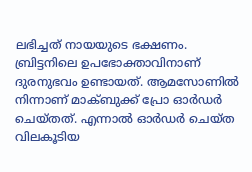ലഭിച്ചത് നായയുടെ ഭക്ഷണം. ബ്രിട്ടനിലെ ഉപഭോക്താവിനാണ് ദുരനുഭവം ഉണ്ടായത്. ആമസോണിൽ നിന്നാണ് മാക്ബുക്ക് പ്രോ ഓർഡർ ചെയ്തത്. എന്നാൽ ഓർഡർ ചെയ്ത വിലകൂടിയ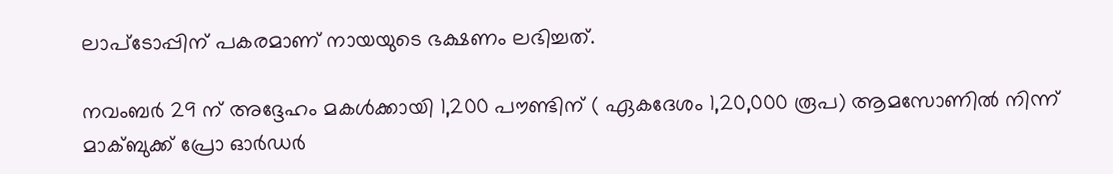ലാപ്ടോപ്പിന് പകരമാണ് നായയുടെ ഭക്ഷണം ലഭിച്ചത്.

നവംബർ 29 ന് അദ്ദേഹം മകൾക്കായി 1,200 പൗണ്ടിന് ( ഏകദേശം 1,20,000 രൂപ) ആമസോണിൽ നിന്ന് മാക്ബുക്ക് പ്രോ ഓർഡർ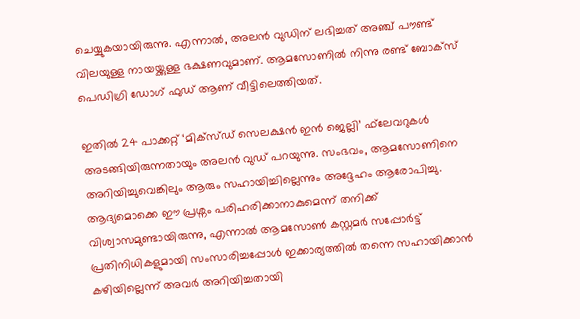ചെയ്യുകയായിരുന്നു. എന്നാൽ, അലൻ വുഡിന് ലഭിച്ചത് അഞ്ച് പൗണ്ട് വിലയുള്ള നായയ്ക്കുള്ള ഭക്ഷണവുമാണ്. ആമസോണിൽ നിന്നു രണ്ട് ബോക്‌സ് പെഡിഗ്രി ഡോഗ് ഫുഡ് ആണ് വീട്ടിലെത്തിയത്.

ഇതിൽ 24 പാക്കറ്റ് ‘മിക്സ്ഡ് സെലക്ഷൻ ഇൻ ജെല്ലി’ ഫ്‌ലേവറുകൾ അടങ്ങിയിരുന്നതായും അലൻ വുഡ് പറയുന്നു. സംഭവം, ആമസോണിനെ അറിയിച്ചുവെങ്കിലും ആരും സഹായിച്ചില്ലെന്നും അദ്ദേഹം ആരോപിച്ചു. ആദ്യമൊക്കെ ഈ പ്രശ്നം പരിഹരിക്കാനാകുമെന്ന് തനിക്ക് വിശ്വാസമുണ്ടായിരുന്നു, എന്നാൽ ആമസോൺ കസ്റ്റമർ സപ്പോർട്ട് പ്രതിനിധികളുമായി സംസാരിച്ചപ്പോൾ ഇക്കാര്യത്തിൽ തന്നെ സഹായിക്കാൻ കഴിയില്ലെന്ന് അവർ അറിയിച്ചതായി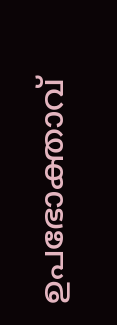ഉപഭോക്താവ്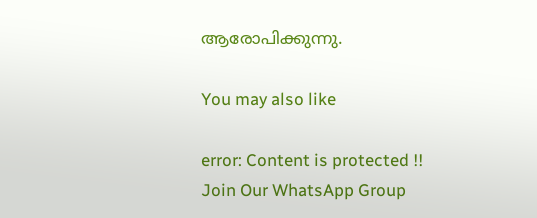ആരോപിക്കുന്നു.

You may also like

error: Content is protected !!
Join Our WhatsApp Group